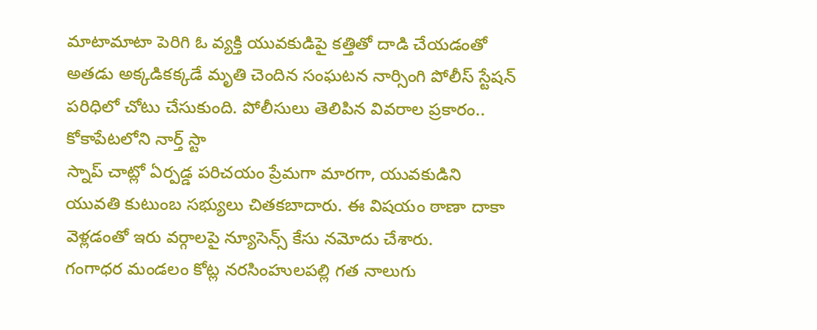మాటామాటా పెరిగి ఓ వ్యక్తి యువకుడిపై కత్తితో దాడి చేయడంతో అతడు అక్కడికక్కడే మృతి చెందిన సంఘటన నార్సింగి పోలీస్ స్టేషన్ పరిధిలో చోటు చేసుకుంది. పోలీసులు తెలిపిన వివరాల ప్రకారం.. కోకాపేటలోని నార్త్ స్టా
స్నాప్ చాట్లో ఏర్పడ్డ పరిచయం ప్రేమగా మారగా, యువకుడిని యువతి కుటుంబ సభ్యులు చితకబాదారు. ఈ విషయం ఠాణా దాకా వెళ్లడంతో ఇరు వర్గాలపై న్యూసెన్స్ కేసు నమోదు చేశారు.
గంగాధర మండలం కోట్ల నరసింహులపల్లి గత నాలుగు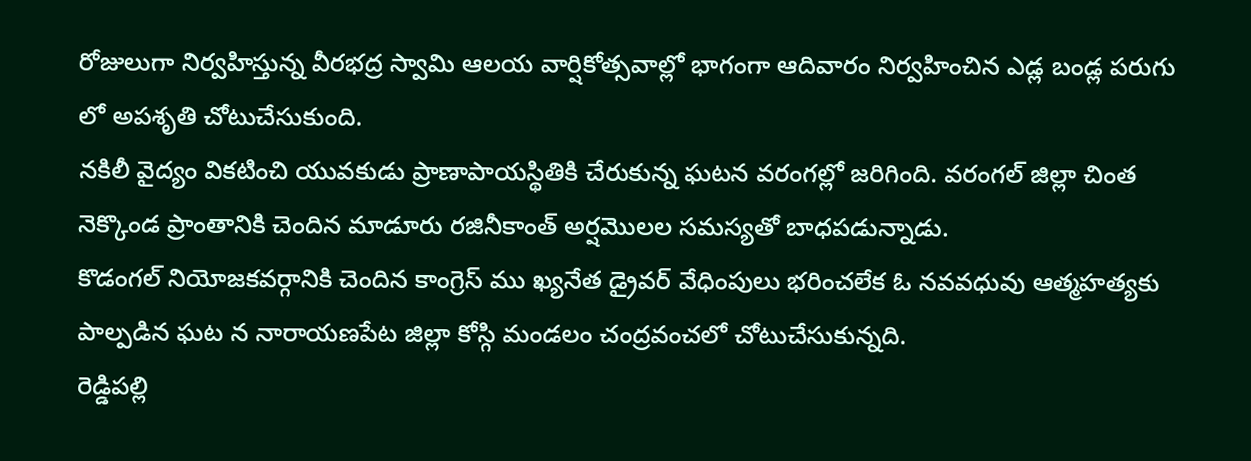రోజులుగా నిర్వహిస్తున్న వీరభద్ర స్వామి ఆలయ వార్షికోత్సవాల్లో భాగంగా ఆదివారం నిర్వహించిన ఎడ్ల బండ్ల పరుగు లో అపశృతి చోటుచేసుకుంది.
నకిలీ వైద్యం వికటించి యువకుడు ప్రాణాపాయస్థితికి చేరుకున్న ఘటన వరంగల్లో జరిగింది. వరంగల్ జిల్లా చింత నెక్కొండ ప్రాంతానికి చెందిన మాడూరు రజినీకాంత్ అర్షమొలల సమస్యతో బాధపడున్నాడు.
కొడంగల్ నియోజకవర్గానికి చెందిన కాంగ్రెస్ ము ఖ్యనేత డ్రైవర్ వేధింపులు భరించలేక ఓ నవవధువు ఆత్మహత్యకు పాల్పడిన ఘట న నారాయణపేట జిల్లా కోస్గి మండలం చంద్రవంచలో చోటుచేసుకున్నది.
రెడ్డిపల్లి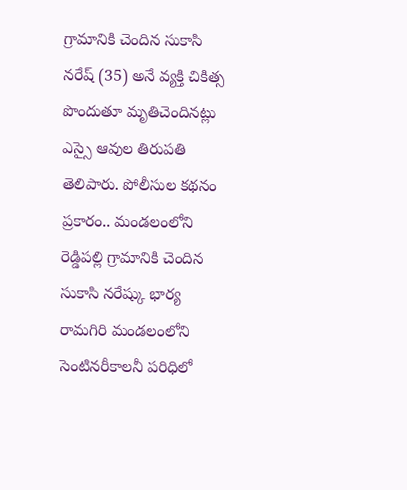గ్రామానికి చెందిన సుకాసి నరేష్ (35) అనే వ్యక్తి చికిత్స పొందుతూ మృతిచెందినట్లు ఎస్సై ఆవుల తిరుపతి తెలిపారు. పోలీసుల కథనం ప్రకారం.. మండలంలోని రెడ్డిపల్లి గ్రామానికి చెందిన సుకాసి నరేష్కు భార్య
రామగిరి మండలంలోని సెంటినరీకాలనీ పరిధిలో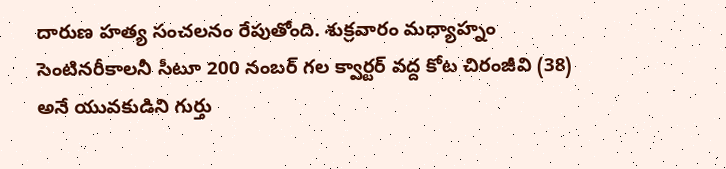దారుణ హత్య సంచలనం రేపుతోంది. శుక్రవారం మధ్యాహ్నం సెంటినరీకాలనీ సీటూ 200 నంబర్ గల క్వార్టర్ వద్ద కోట చిరంజీవి (38) అనే యువకుడిని గుర్తు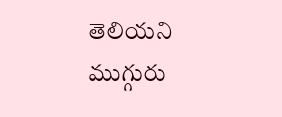తెలియని ముగ్గురు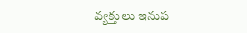వ్యక్తులు ఇనుప